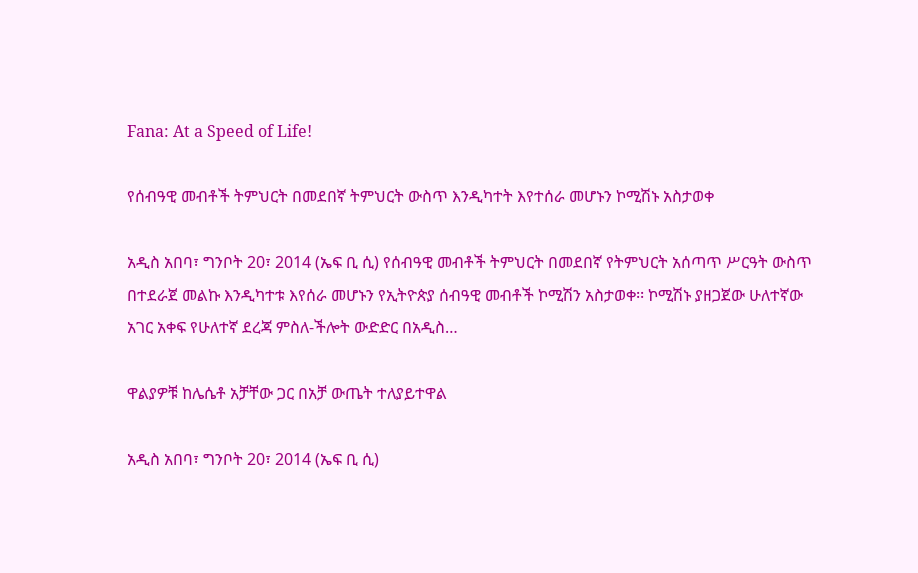Fana: At a Speed of Life!

የሰብዓዊ መብቶች ትምህርት በመደበኛ ትምህርት ውስጥ እንዲካተት እየተሰራ መሆኑን ኮሚሽኑ አስታወቀ

አዲስ አበባ፣ ግንቦት 20፣ 2014 (ኤፍ ቢ ሲ) የሰብዓዊ መብቶች ትምህርት በመደበኛ የትምህርት አሰጣጥ ሥርዓት ውስጥ በተደራጀ መልኩ እንዲካተቱ እየሰራ መሆኑን የኢትዮጵያ ሰብዓዊ መብቶች ኮሚሽን አስታወቀ፡፡ ኮሚሽኑ ያዘጋጀው ሁለተኛው አገር አቀፍ የሁለተኛ ደረጃ ምስለ-ችሎት ውድድር በአዲስ…

ዋልያዎቹ ከሌሴቶ አቻቸው ጋር በአቻ ውጤት ተለያይተዋል

አዲስ አበባ፣ ግንቦት 20፣ 2014 (ኤፍ ቢ ሲ)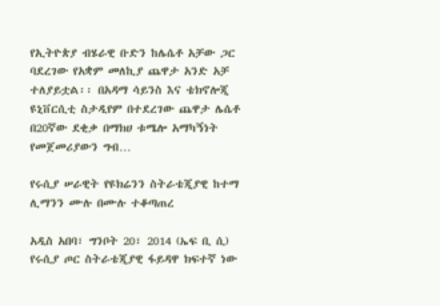የኢትዮጵያ ብሄራዊ ቡድን ከሌሴቶ አቻው ጋር ባደረገው የአቋም መለኪያ ጨዋታ አንድ አቻ ተለያይቷል፡፡ በአዳማ ሳይንስ እና ቴክኖሎጂ ዩኒቨርሲቲ ስታዲየም በተደረገው ጨዋታ ሌሴቶ በ20ኛው ደቂቃ በማክሀ ቱሜሎ አማካኝነት የመጀመሪያውን ግብ…

የሩሲያ ሠራዊት የዩክሬንን ስትራቴጂያዊ ከተማ ሊማንን ሙሉ በሙሉ ተቆጣጠረ

አዲስ አበባ፣ ግንቦት 20፣ 2014 (ኤፍ ቢ ሲ) የሩሲያ ጦር ስትራቴጂያዊ ፋይዳዋ ክፍተኛ ነው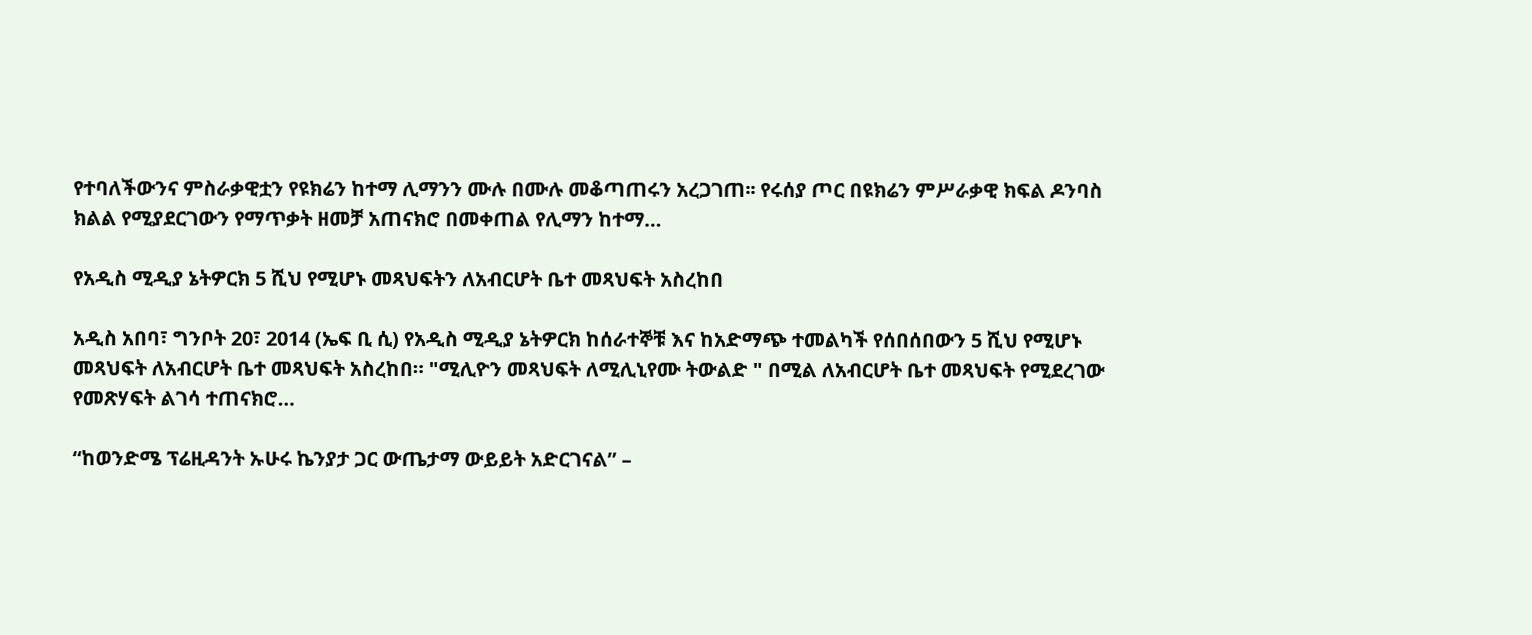የተባለችውንና ምስራቃዊቷን የዩክሬን ከተማ ሊማንን ሙሉ በሙሉ መቆጣጠሩን አረጋገጠ፡፡ የሩሰያ ጦር በዩክሬን ምሥራቃዊ ክፍል ዶንባስ ክልል የሚያደርገውን የማጥቃት ዘመቻ አጠናክሮ በመቀጠል የሊማን ከተማ…

የአዲስ ሚዲያ ኔትዎርክ 5 ሺህ የሚሆኑ መጻህፍትን ለአብርሆት ቤተ መጻህፍት አስረከበ

አዲስ አበባ፣ ግንቦት 20፣ 2014 (ኤፍ ቢ ሲ) የአዲስ ሚዲያ ኔትዎርክ ከሰራተኞቹ እና ከአድማጭ ተመልካች የሰበሰበውን 5 ሺህ የሚሆኑ መጻህፍት ለአብርሆት ቤተ መጻህፍት አስረከበ። "ሚሊዮን መጻህፍት ለሚሊኒየሙ ትውልድ " በሚል ለአብርሆት ቤተ መጻህፍት የሚደረገው የመጽሃፍት ልገሳ ተጠናክሮ…

“ከወንድሜ ፕሬዚዳንት ኡሁሩ ኬንያታ ጋር ውጤታማ ውይይት አድርገናል” –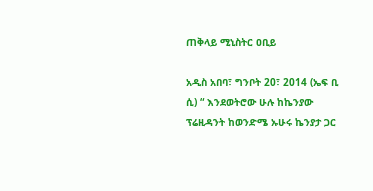ጠቅላይ ሚኒስትር ዐቢይ

አዲስ አበባ፣ ግንቦት 20፣ 2014 (ኤፍ ቢ ሲ) “ እንደወትሮው ሁሉ ከኬንያው ፕሬዚዳንት ከወንድሜ ኡሁሩ ኬንያታ ጋር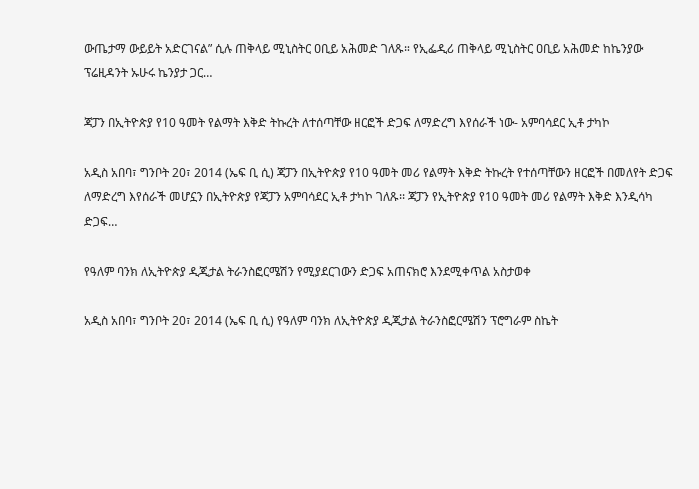ውጤታማ ውይይት አድርገናል” ሲሉ ጠቅላይ ሚኒስትር ዐቢይ አሕመድ ገለጹ። የኢፌዲሪ ጠቅላይ ሚኒስትር ዐቢይ አሕመድ ከኬንያው ፕሬዚዳንት ኡሁሩ ኬንያታ ጋር…

ጃፓን በኢትዮጵያ የ10 ዓመት የልማት እቅድ ትኩረት ለተሰጣቸው ዘርፎች ድጋፍ ለማድረግ እየሰራች ነው- አምባሳደር ኢቶ ታካኮ

አዲስ አበባ፣ ግንቦት 20፣ 2014 (ኤፍ ቢ ሲ) ጃፓን በኢትዮጵያ የ10 ዓመት መሪ የልማት እቅድ ትኩረት የተሰጣቸውን ዘርፎች በመለየት ድጋፍ ለማድረግ እየሰራች መሆኗን በኢትዮጵያ የጃፓን አምባሳደር ኢቶ ታካኮ ገለጹ፡፡ ጃፓን የኢትዮጵያ የ10 ዓመት መሪ የልማት እቅድ እንዲሳካ ድጋፍ…

የዓለም ባንክ ለኢትዮጵያ ዲጂታል ትራንስፎርሜሽን የሚያደርገውን ድጋፍ አጠናክሮ እንደሚቀጥል አስታወቀ

አዲስ አበባ፣ ግንቦት 20፣ 2014 (ኤፍ ቢ ሲ) የዓለም ባንክ ለኢትዮጵያ ዲጂታል ትራንስፎርሜሽን ፕሮግራም ስኬት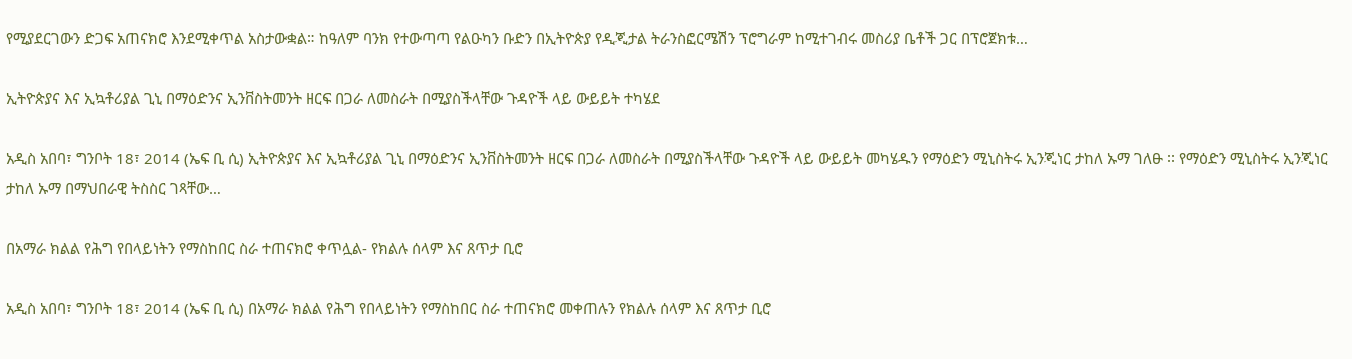የሚያደርገውን ድጋፍ አጠናክሮ እንደሚቀጥል አስታውቋል። ከዓለም ባንክ የተውጣጣ የልዑካን ቡድን በኢትዮጵያ የዲጂታል ትራንስፎርሜሽን ፕሮግራም ከሚተገብሩ መስሪያ ቤቶች ጋር በፕሮጀክቱ…

ኢትዮጵያና እና ኢኳቶሪያል ጊኒ በማዕድንና ኢንቨስትመንት ዘርፍ በጋራ ለመስራት በሚያስችላቸው ጉዳዮች ላይ ውይይት ተካሄደ

አዲስ አበባ፣ ግንቦት 18፣ 2014 (ኤፍ ቢ ሲ) ኢትዮጵያና እና ኢኳቶሪያል ጊኒ በማዕድንና ኢንቨስትመንት ዘርፍ በጋራ ለመስራት በሚያስችላቸው ጉዳዮች ላይ ውይይት መካሄዱን የማዕድን ሚኒስትሩ ኢንጂነር ታከለ ኡማ ገለፁ ፡፡ የማዕድን ሚኒስትሩ ኢንጂነር ታከለ ኡማ በማህበራዊ ትስስር ገጻቸው…

በአማራ ክልል የሕግ የበላይነትን የማስከበር ስራ ተጠናክሮ ቀጥሏል- የክልሉ ሰላም እና ጸጥታ ቢሮ

አዲስ አበባ፣ ግንቦት 18፣ 2014 (ኤፍ ቢ ሲ) በአማራ ክልል የሕግ የበላይነትን የማስከበር ስራ ተጠናክሮ መቀጠሉን የክልሉ ሰላም እና ጸጥታ ቢሮ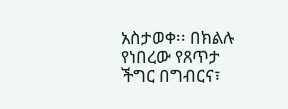አስታወቀ፡፡ በክልሉ የነበረው የጸጥታ ችግር በግብርና፣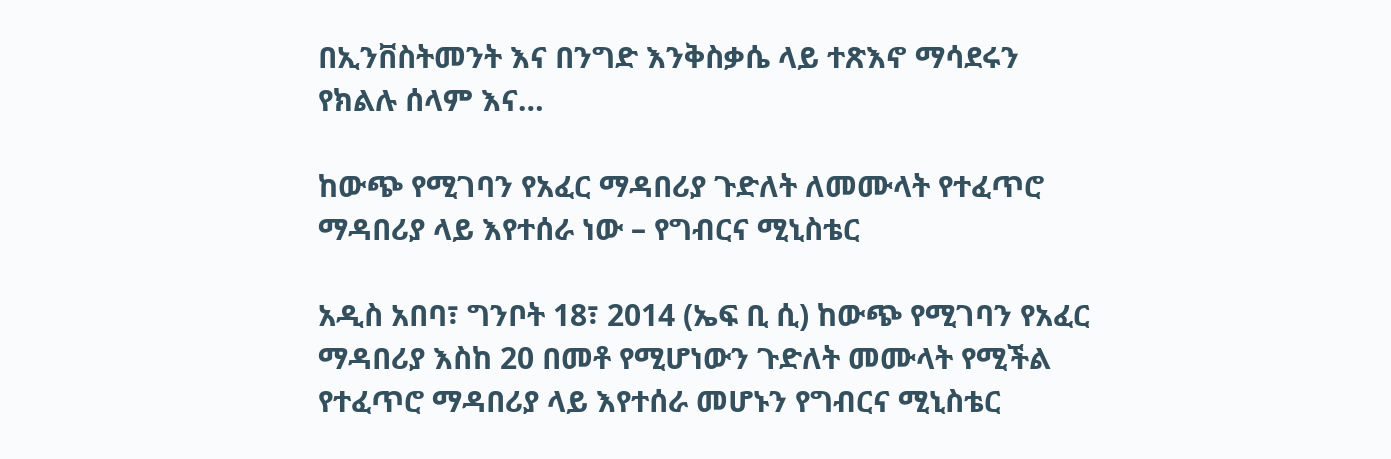በኢንቨስትመንት እና በንግድ እንቅስቃሴ ላይ ተጽእኖ ማሳደሩን የክልሉ ሰላም እና…

ከውጭ የሚገባን የአፈር ማዳበሪያ ጉድለት ለመሙላት የተፈጥሮ ማዳበሪያ ላይ እየተሰራ ነው – የግብርና ሚኒስቴር

አዲስ አበባ፣ ግንቦት 18፣ 2014 (ኤፍ ቢ ሲ) ከውጭ የሚገባን የአፈር ማዳበሪያ እስከ 20 በመቶ የሚሆነውን ጉድለት መሙላት የሚችል የተፈጥሮ ማዳበሪያ ላይ እየተሰራ መሆኑን የግብርና ሚኒስቴር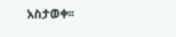አስታወቀ፡፡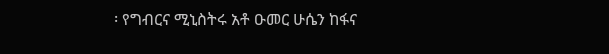፡ የግብርና ሚኒስትሩ አቶ ዑመር ሁሴን ከፋና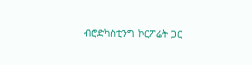ብሮድካስቲንግ ኮርፖሬት ጋር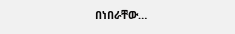በነበራቸው…